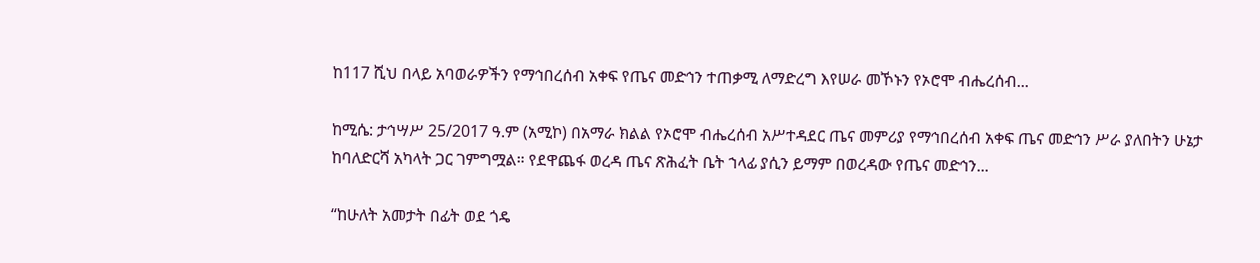ከ117 ሺህ በላይ አባወራዎችን የማኅበረሰብ አቀፍ የጤና መድኅን ተጠቃሚ ለማድረግ እየሠራ መኾኑን የኦሮሞ ብሔረሰብ...

ከሚሴ: ታኅሣሥ 25/2017 ዓ.ም (አሚኮ) በአማራ ክልል የኦሮሞ ብሔረሰብ አሥተዳደር ጤና መምሪያ የማኅበረሰብ አቀፍ ጤና መድኅን ሥራ ያለበትን ሁኔታ ከባለድርሻ አካላት ጋር ገምግሟል። የደዋጨፋ ወረዳ ጤና ጽሕፈት ቤት ኀላፊ ያሲን ይማም በወረዳው የጤና መድኅን...

“ከሁለት አመታት በፊት ወደ ጎዴ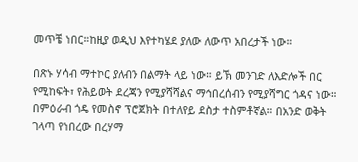መጥቼ ነበር።ከዚያ ወዲህ እየተካሄደ ያለው ለውጥ አበረታች ነው።

በጽኑ ሃሳብ ማተኮር ያለብን በልማት ላይ ነው። ይኽ መንገድ ለእድሎች በር የሚከፍት፣ የሕይወት ደረጃን የሚያሻሻልና ማኅበረሰብን የሚያሻግር ጎዳና ነው። በምዕራብ ጎዴ የመስኖ ፕሮጀክት በተለየይ ደስታ ተስምቶኛል። በአንድ ወቅት ገላጣ የነበረው በረሃማ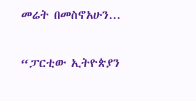መሬት በመስኖአሁን...

“ፓርቲው ኢትዮጵያን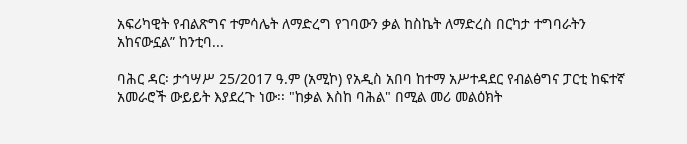አፍሪካዊት የብልጽግና ተምሳሌት ለማድረግ የገባውን ቃል ከስኬት ለማድረስ በርካታ ተግባራትን አከናውኗል” ከንቲባ...

ባሕር ዳር፡ ታኅሣሥ 25/2017 ዓ.ም (አሚኮ) የአዲስ አበባ ከተማ አሥተዳደር የብልፅግና ፓርቲ ከፍተኛ አመራሮች ውይይት እያደረጉ ነው፡፡ "ከቃል እስከ ባሕል" በሚል መሪ መልዕክት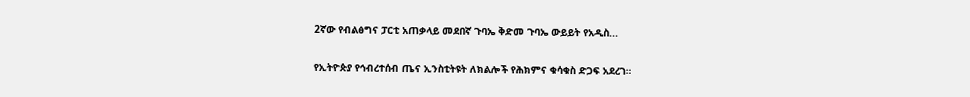2ኛው የብልፅግና ፓርቲ አጠቃላይ መደበኛ ጉባኤ ቅድመ ጉባኤ ውይይት የአዲስ...

የኢትዮጵያ የኅብረተሰብ ጤና ኢንስቲትዩት ለክልሎች የሕክምና ቁሳቁስ ድጋፍ አደረገ።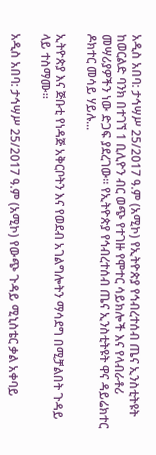አዲስ አበባ: ታኅሣሥ 25/2017 ዓ.ም (አሚኮ) የኢትዮጵያ የኅብረተሰብ ጤና ኢንስቲትዩት ከወርልድ ባንክ በተገኘ 1 ቢሊዮን ብር ወጭ የተገዙ የሞተር ሳይክሎች እና የላብራቶሪ መሣሪያዎችን ነው ድጋፍ ያደረገው። የኢትዮጵያ የኅብረተሰብ ጤና ኢንስቲትዩት ዋና ዳይሬክተር ዶክተር መሳይ ሃይሉ...

ኢትዮጵያ እና ጅቡቲ የነዳጅ አቅርቦትን እና የወደብ አገልግሎትን ማሳደግ በሚቻልበት ጉዳይ ላይ ተስማሙ።

አዲስ አበባ: ታኅሣሥ 25/2017 ዓ.ም (አሚኮ) የውጭ ጉዳይ ሚኒስቴር ቃል አቀባይ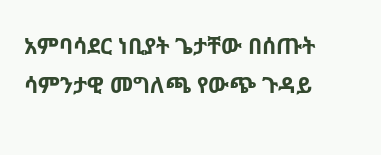አምባሳደር ነቢያት ጌታቸው በሰጡት ሳምንታዊ መግለጫ የውጭ ጉዳይ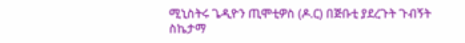ሚኒስትሩ ጌዲዮን ጢሞቲዎስ (ዶ.ር) በጅቡቲ ያደረጉት ጉብኝት ስኬታማ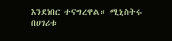እንደነበር ተናግረዋል። ሚኒስትሩ በሀገሪቱ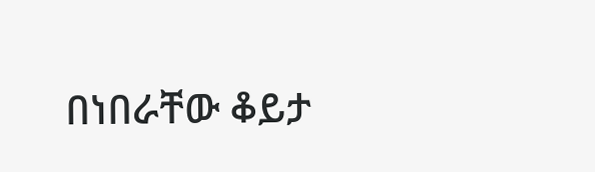በነበራቸው ቆይታ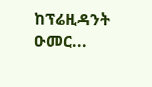ከፕሬዚዳንት ዑመር...